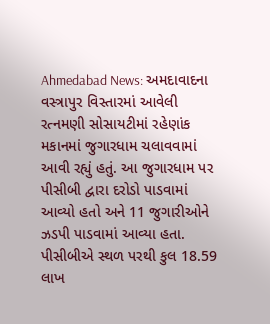Ahmedabad News: અમદાવાદના વસ્ત્રાપુર વિસ્તારમાં આવેલી રત્નમણી સોસાયટીમાં રહેણાંક મકાનમાં જુગારધામ ચલાવવામાં આવી રહ્યું હતું. આ જુગારધામ પર પીસીબી દ્વારા દરોડો પાડવામાં આવ્યો હતો અને 11 જુગારીઓને ઝડપી પાડવામાં આવ્યા હતા. પીસીબીએ સ્થળ પરથી કુલ 18.59 લાખ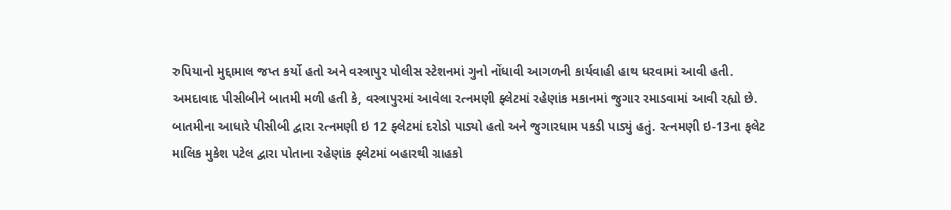રુપિયાનો મુદ્દામાલ જપ્ત કર્યો હતો અને વસ્ત્રાપુર પોલીસ સ્ટેશનમાં ગુનો નોંધાવી આગળની કાર્યવાહી હાથ ધરવામાં આવી હતી.
અમદાવાદ પીસીબીને બાતમી મળી હતી કે, વસ્ત્રાપુરમાં આવેલા રત્નમણી ફ્લેટમાં રહેણાંક મકાનમાં જુગાર રમાડવામાં આવી રહ્યો છે. બાતમીના આધારે પીસીબી દ્વારા રત્નમણી ઇ 12 ફ્લેટમાં દરોડો પાડ્યો હતો અને જુગારધામ પકડી પાડ્યું હતું. રત્નમણી ઇ-13ના ફલેટ માલિક મુકેશ પટેલ દ્વારા પોતાના રહેણાંક ફ્લેટમાં બહારથી ગ્રાહકો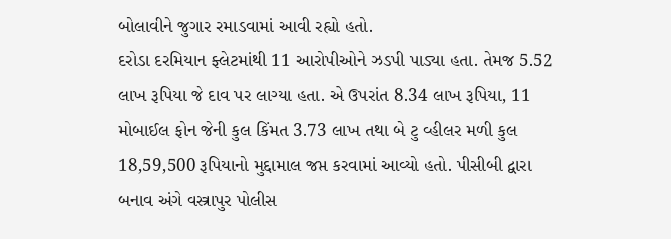બોલાવીને જુગાર રમાડવામાં આવી રહ્યો હતો.
દરોડા દરમિયાન ફ્લેટમાંથી 11 આરોપીઓને ઝડપી પાડ્યા હતા. તેમજ 5.52 લાખ રૂપિયા જે દાવ પર લાગ્યા હતા. એ ઉપરાંત 8.34 લાખ રૂપિયા, 11 મોબાઈલ ફોન જેની કુલ કિંમત 3.73 લાખ તથા બે ટુ વ્હીલર મળી કુલ 18,59,500 રૂપિયાનો મુદ્દામાલ જપ્ત કરવામાં આવ્યો હતો. પીસીબી દ્વારા બનાવ અંગે વસ્ત્રાપુર પોલીસ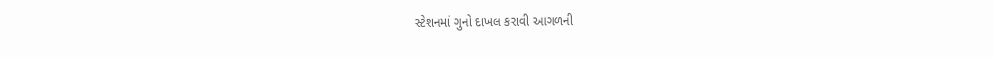સ્ટેશનમાં ગુનો દાખલ કરાવી આગળની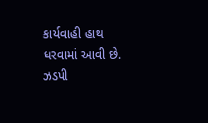કાર્યવાહી હાથ ધરવામાં આવી છે.
ઝડપી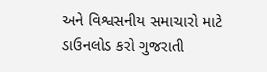અને વિશ્વસનીય સમાચારો માટે ડાઉનલોડ કરો ગુજરાતી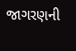જાગરણની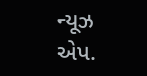ન્યૂઝ એપ.